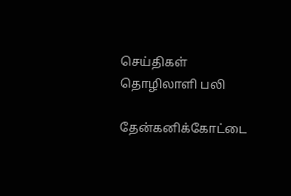செய்திகள்
தொழிலாளி பலி

தேன்கனிக்கோட்டை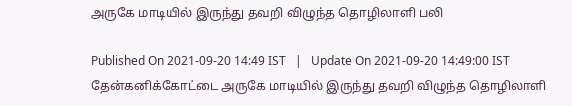அருகே மாடியில் இருந்து தவறி விழுந்த தொழிலாளி பலி

Published On 2021-09-20 14:49 IST   |   Update On 2021-09-20 14:49:00 IST
தேன்கனிக்கோட்டை அருகே மாடியில் இருந்து தவறி விழுந்த தொழிலாளி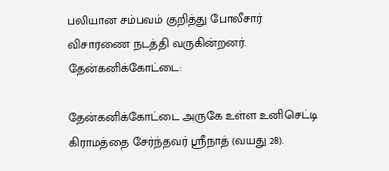பலியான சம்பவம் குறித்து போலீசார் விசாரணை நடத்தி வருகின்றனர்.
தேன்கனிக்கோட்டை:

தேன்கனிக்கோட்டை அருகே உள்ள உனிசெட்டி கிராமத்தை சேர்ந்தவர் ஸ்ரீநாத் (வயது 28).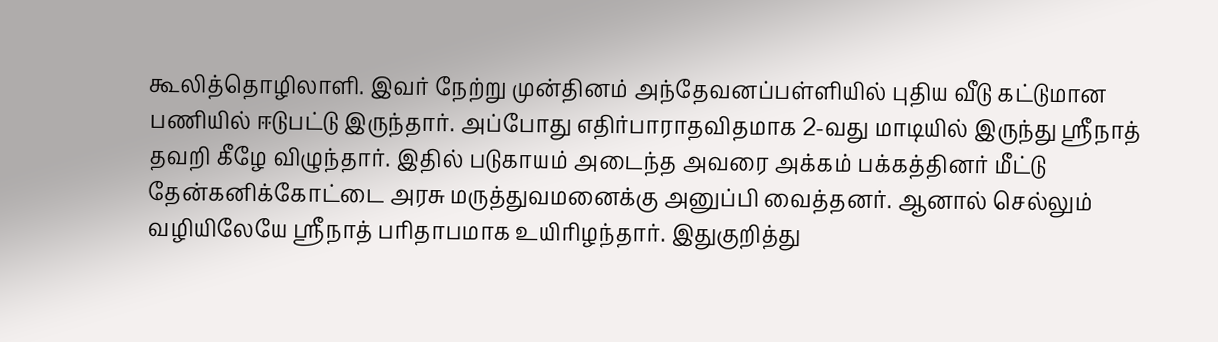கூலித்தொழிலாளி. இவர் நேற்று முன்தினம் அந்தேவனப்பள்ளியில் புதிய வீடு கட்டுமான பணியில் ஈடுபட்டு இருந்தார். அப்போது எதிர்பாராதவிதமாக 2-வது மாடியில் இருந்து ஸ்ரீநாத் தவறி கீழே விழுந்தார். இதில் படுகாயம் அடைந்த அவரை அக்கம் பக்கத்தினர் மீட்டு தேன்கனிக்கோட்டை அரசு மருத்துவமனைக்கு அனுப்பி வைத்தனர். ஆனால் செல்லும் வழியிலேயே ஸ்ரீநாத் பரிதாபமாக உயிரிழந்தார். இதுகுறித்து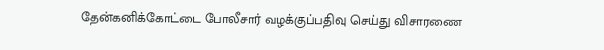தேன்கனிக்கோட்டை போலீசார் வழக்குப்பதிவு செய்து விசாரணை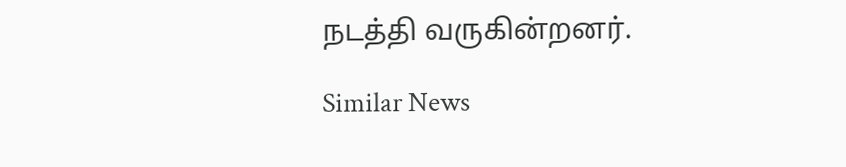நடத்தி வருகின்றனர்.

Similar News